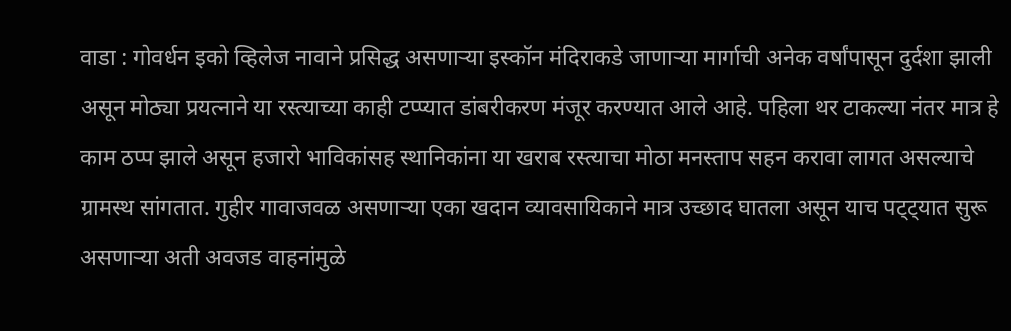वाडा : गोवर्धन इको व्हिलेज नावाने प्रसिद्ध असणाऱ्या इस्कॉन मंदिराकडे जाणाऱ्या मार्गाची अनेक वर्षांपासून दुर्दशा झाली असून मोठ्या प्रयत्नाने या रस्त्याच्या काही टप्प्यात डांबरीकरण मंजूर करण्यात आले आहे. पहिला थर टाकल्या नंतर मात्र हे काम ठप्प झाले असून हजारो भाविकांसह स्थानिकांना या खराब रस्त्याचा मोठा मनस्ताप सहन करावा लागत असल्याचे ग्रामस्थ सांगतात. गुहीर गावाजवळ असणाऱ्या एका खदान व्यावसायिकाने मात्र उच्छाद घातला असून याच पट्ट्यात सुरू असणाऱ्या अती अवजड वाहनांमुळे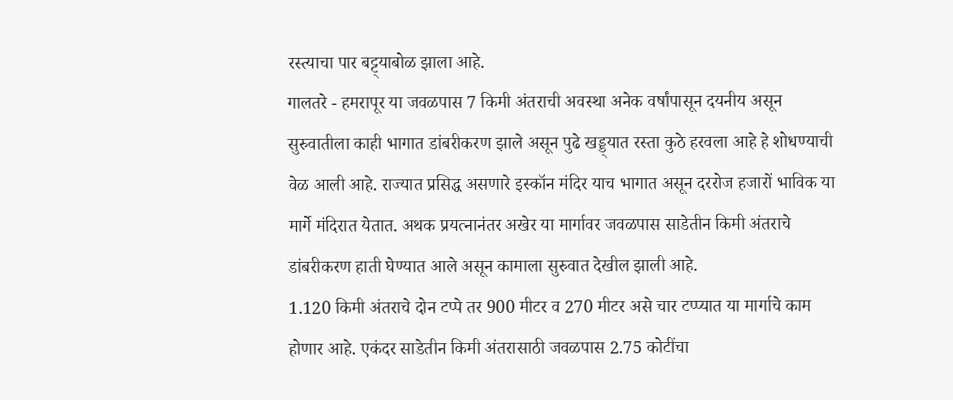रस्त्याचा पार बट्ट्याबोळ झाला आहे.
गालतरे - हमरापूर या जवळपास 7 किमी अंतराची अवस्था अनेक वर्षांपासून दयनीय असून सुरुवातीला काही भागात डांबरीकरण झाले असून पुढे खड्ड्यात रस्ता कुठे हरवला आहे हे शोधण्याची वेळ आली आहे. राज्यात प्रसिद्ध असणारे इस्कॉन मंदिर याच भागात असून दररोज हजारों भाविक या मार्गे मंदिरात येतात. अथक प्रयत्नानंतर अखेर या मार्गावर जवळपास साडेतीन किमी अंतराचे डांबरीकरण हाती घेण्यात आले असून कामाला सुरुवात देखील झाली आहे.
1.120 किमी अंतराचे दोन टप्पे तर 900 मीटर व 270 मीटर असे चार टप्प्यात या मार्गाचे काम होणार आहे. एकंदर साडेतीन किमी अंतरासाठी जवळपास 2.75 कोटींचा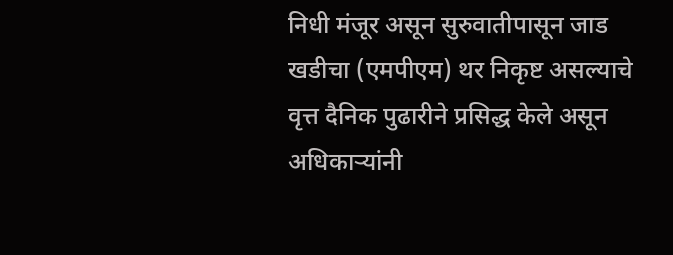निधी मंजूर असून सुरुवातीपासून जाड खडीचा (एमपीएम) थर निकृष्ट असल्याचे वृत्त दैनिक पुढारीने प्रसिद्ध केले असून अधिकाऱ्यांनी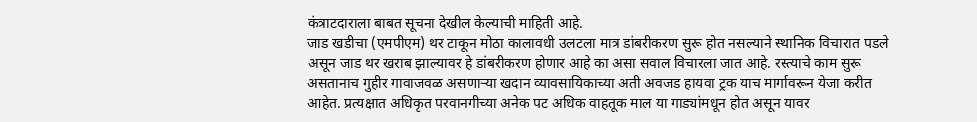कंत्राटदाराला बाबत सूचना देखील केल्याची माहिती आहे.
जाड खडीचा (एमपीएम) थर टाकून मोठा कालावधी उलटला मात्र डांबरीकरण सुरू होत नसल्याने स्थानिक विचारात पडले असून जाड थर खराब झाल्यावर हे डांबरीकरण होणार आहे का असा सवाल विचारला जात आहे. रस्त्याचे काम सुरू असतानाच गुहीर गावाजवळ असणाऱ्या खदान व्यावसायिकाच्या अती अवजड हायवा ट्रक याच मार्गावरून येजा करीत आहेत. प्रत्यक्षात अधिकृत परवानगीच्या अनेक पट अधिक वाहतूक माल या गाड्यांमधून होत असून यावर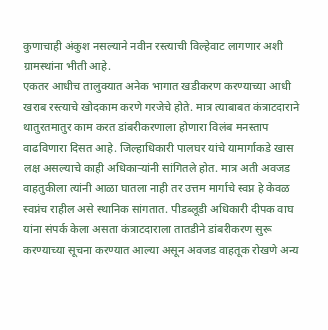कुणाचाही अंकुश नसल्याने नवीन रस्त्याची विल्हेवाट लागणार अशी ग्रामस्थांना भीती आहे.
एकतर आधीच तालुक्यात अनेक भागात खडीकरण करण्याच्या आधी खराब रस्त्याचे खोदकाम करणे गरजेचे होते. मात्र त्याबाबत कंत्राटदाराने थातुरतमातुर काम करत डांबरीकरणाला होणारा विलंब मनस्ताप वाढविणारा दिसत आहे. जिल्हाधिकारी पालघर यांचे यामार्गाकडे खास लक्ष असल्याचे काही अधिकाऱ्यांनी सांगितले होत. मात्र अती अवजड वाहतुकीला त्यांनी आळा घातला नाही तर उत्तम मार्गाचे स्वप्न हे केवळ स्वप्नंच राहील असे स्थानिक सांगतात. पीडब्लूडी अधिकारी दीपक वाघ यांना संपर्क केला असता कंत्राटदाराला तातडीने डांबरीकरण सुरू करण्याच्या सूचना करण्यात आल्या असून अवजड वाहतूक रोखणे अन्य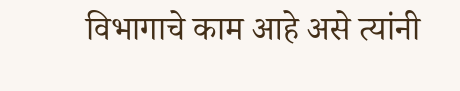विभागाचे काम आहे असे त्यांनी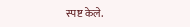स्पष्ट केले.